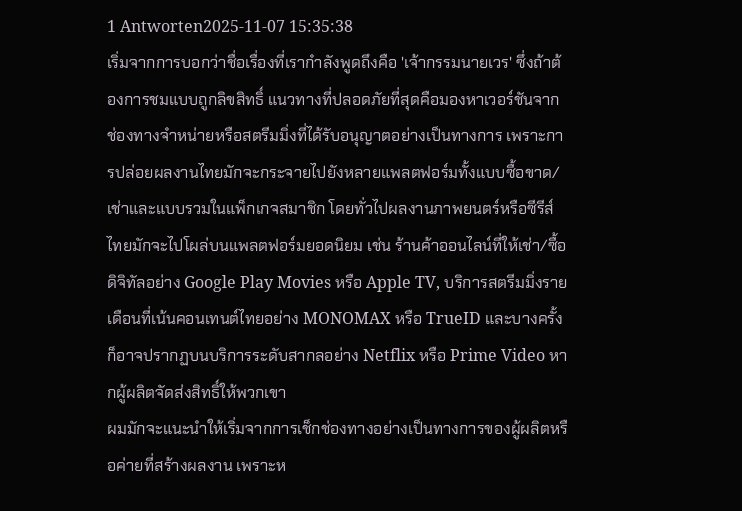1 Antworten2025-11-07 15:35:38
เริ่มจากการบอกว่าชื่อเรื่องที่เรากำลังพูดถึงคือ 'เจ้ากรรมนายเวร' ซึ่งถ้าต้องการชมแบบถูกลิขสิทธิ์ แนวทางที่ปลอดภัยที่สุดคือมองหาเวอร์ชันจากช่องทางจำหน่ายหรือสตรีมมิ่งที่ได้รับอนุญาตอย่างเป็นทางการ เพราะการปล่อยผลงานไทยมักจะกระจายไปยังหลายแพลตฟอร์มทั้งแบบซื้อขาด/เช่าและแบบรวมในแพ็กเกจสมาชิก โดยทั่วไปผลงานภาพยนตร์หรือซีรีส์ไทยมักจะไปโผล่บนแพลตฟอร์มยอดนิยม เช่น ร้านค้าออนไลน์ที่ให้เช่า/ซื้อดิจิทัลอย่าง Google Play Movies หรือ Apple TV, บริการสตรีมมิ่งรายเดือนที่เน้นคอนเทนต์ไทยอย่าง MONOMAX หรือ TrueID และบางครั้งก็อาจปรากฏบนบริการระดับสากลอย่าง Netflix หรือ Prime Video หากผู้ผลิตจัดส่งสิทธิ์ให้พวกเขา
ผมมักจะแนะนำให้เริ่มจากการเช็กช่องทางอย่างเป็นทางการของผู้ผลิตหรือค่ายที่สร้างผลงาน เพราะห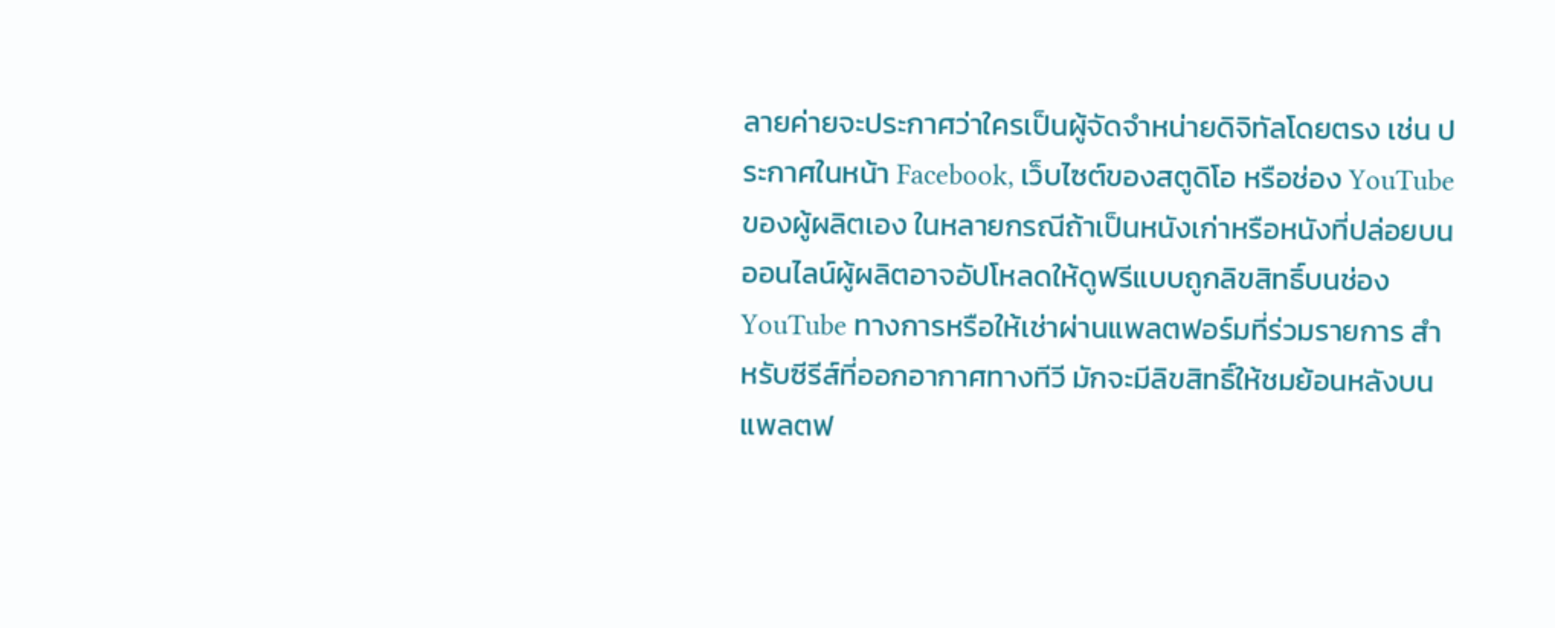ลายค่ายจะประกาศว่าใครเป็นผู้จัดจำหน่ายดิจิทัลโดยตรง เช่น ประกาศในหน้า Facebook, เว็บไซต์ของสตูดิโอ หรือช่อง YouTube ของผู้ผลิตเอง ในหลายกรณีถ้าเป็นหนังเก่าหรือหนังที่ปล่อยบนออนไลน์ผู้ผลิตอาจอัปโหลดให้ดูฟรีแบบถูกลิขสิทธิ์บนช่อง YouTube ทางการหรือให้เช่าผ่านแพลตฟอร์มที่ร่วมรายการ สำหรับซีรีส์ที่ออกอากาศทางทีวี มักจะมีลิขสิทธิ์ให้ชมย้อนหลังบนแพลตฟ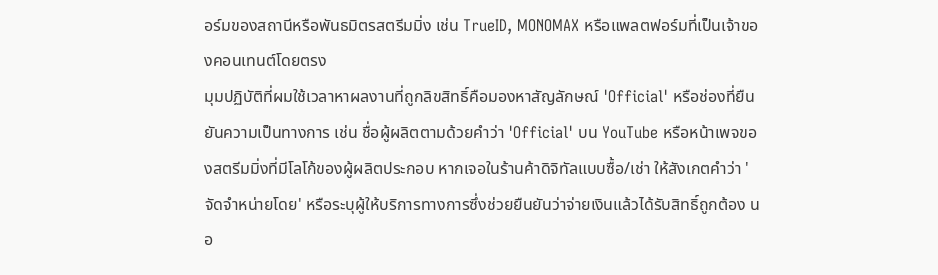อร์มของสถานีหรือพันธมิตรสตรีมมิ่ง เช่น TrueID, MONOMAX หรือแพลตฟอร์มที่เป็นเจ้าของคอนเทนต์โดยตรง
มุมปฏิบัติที่ผมใช้เวลาหาผลงานที่ถูกลิขสิทธิ์คือมองหาสัญลักษณ์ 'Official' หรือช่องที่ยืนยันความเป็นทางการ เช่น ชื่อผู้ผลิตตามด้วยคำว่า 'Official' บน YouTube หรือหน้าเพจของสตรีมมิ่งที่มีโลโก้ของผู้ผลิตประกอบ หากเจอในร้านค้าดิจิทัลแบบซื้อ/เช่า ให้สังเกตคำว่า 'จัดจำหน่ายโดย' หรือระบุผู้ให้บริการทางการซึ่งช่วยยืนยันว่าจ่ายเงินแล้วได้รับสิทธิ์ถูกต้อง นอ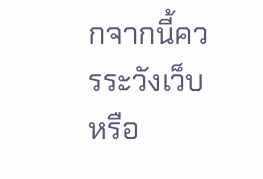กจากนี้ควรระวังเว็บหรือ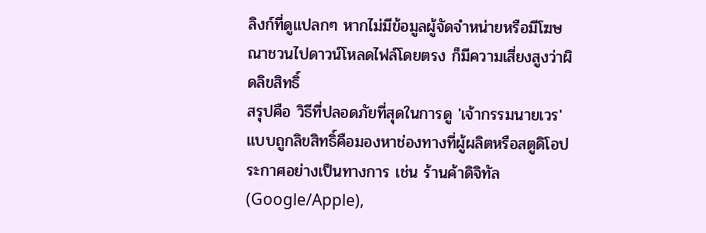ลิงก์ที่ดูแปลกๆ หากไม่มีข้อมูลผู้จัดจำหน่ายหรือมีโฆษณาชวนไปดาวน์โหลดไฟล์โดยตรง ก็มีความเสี่ยงสูงว่าผิดลิขสิทธิ์
สรุปคือ วิธีที่ปลอดภัยที่สุดในการดู 'เจ้ากรรมนายเวร' แบบถูกลิขสิทธิ์คือมองหาช่องทางที่ผู้ผลิตหรือสตูดิโอประกาศอย่างเป็นทางการ เช่น ร้านค้าดิจิทัล (Google/Apple),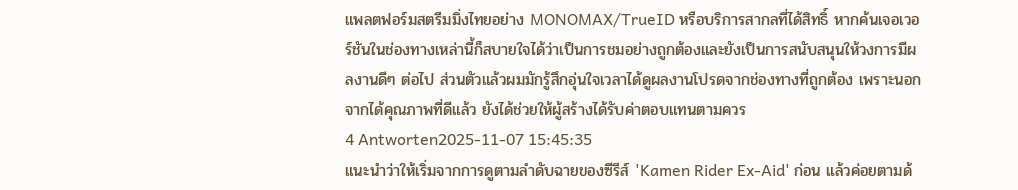แพลตฟอร์มสตรีมมิ่งไทยอย่าง MONOMAX/TrueID หรือบริการสากลที่ได้สิทธิ์ หากค้นเจอเวอร์ชันในช่องทางเหล่านี้ก็สบายใจได้ว่าเป็นการชมอย่างถูกต้องและยังเป็นการสนับสนุนให้วงการมีผลงานดีๆ ต่อไป ส่วนตัวแล้วผมมักรู้สึกอุ่นใจเวลาได้ดูผลงานโปรดจากช่องทางที่ถูกต้อง เพราะนอกจากได้คุณภาพที่ดีแล้ว ยังได้ช่วยให้ผู้สร้างได้รับค่าตอบแทนตามควร
4 Antworten2025-11-07 15:45:35
แนะนำว่าให้เริ่มจากการดูตามลำดับฉายของซีรีส์ 'Kamen Rider Ex-Aid' ก่อน แล้วค่อยตามด้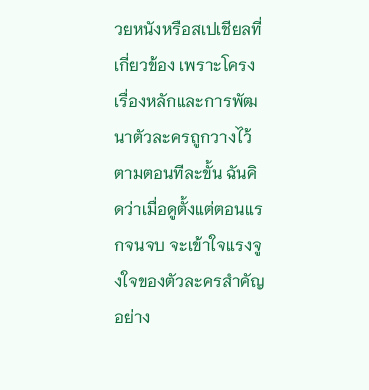วยหนังหรือสเปเชียลที่เกี่ยวข้อง เพราะโครงเรื่องหลักและการพัฒนาตัวละครถูกวางไว้ตามตอนทีละขั้น ฉันคิดว่าเมื่อดูตั้งแต่ตอนแรกจนจบ จะเข้าใจแรงจูงใจของตัวละครสำคัญอย่าง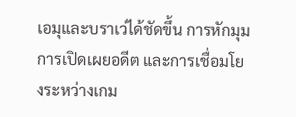เอมุและบราเว่ได้ชัดขึ้น การหักมุม การเปิดเผยอดีต และการเชื่อมโยงระหว่างเกม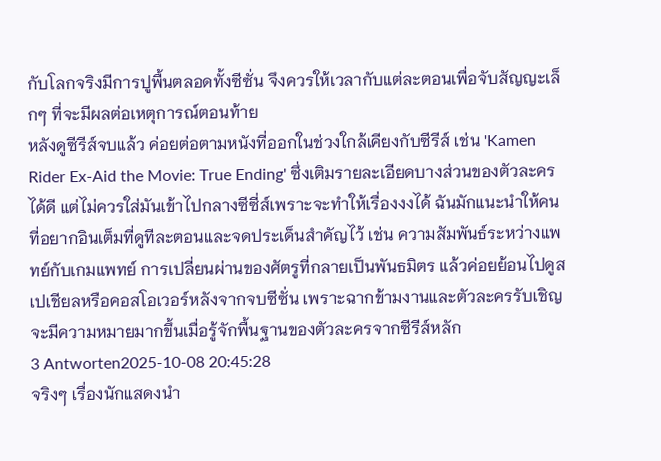กับโลกจริงมีการปูพื้นตลอดทั้งซีซั่น จึงควรให้เวลากับแต่ละตอนเพื่อจับสัญญะเล็กๆ ที่จะมีผลต่อเหตุการณ์ตอนท้าย
หลังดูซีรีส์จบแล้ว ค่อยต่อตามหนังที่ออกในช่วงใกล้เคียงกับซีรีส์ เช่น 'Kamen Rider Ex-Aid the Movie: True Ending' ซึ่งเติมรายละเอียดบางส่วนของตัวละครได้ดี แต่ไม่ควรใส่มันเข้าไปกลางซีซี่ส์เพราะจะทำให้เรื่องงงได้ ฉันมักแนะนำให้คนที่อยากอินเต็มที่ดูทีละตอนและจดประเด็นสำคัญไว้ เช่น ความสัมพันธ์ระหว่างแพทย์กับเกมแพทย์ การเปลี่ยนผ่านของศัตรูที่กลายเป็นพันธมิตร แล้วค่อยย้อนไปดูสเปเชียลหรือคอสโอเวอร์หลังจากจบซีซั่น เพราะฉากข้ามงานและตัวละครรับเชิญจะมีความหมายมากขึ้นเมื่อรู้จักพื้นฐานของตัวละครจากซีรีส์หลัก
3 Antworten2025-10-08 20:45:28
จริงๆ เรื่องนักแสดงนำ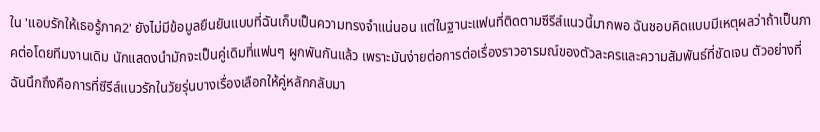ใน 'แอบรักให้เธอรู้ภาค2' ยังไม่มีข้อมูลยืนยันแบบที่ฉันเก็บเป็นความทรงจำแน่นอน แต่ในฐานะแฟนที่ติดตามซีรีส์แนวนี้มากพอ ฉันชอบคิดแบบมีเหตุผลว่าถ้าเป็นภาคต่อโดยทีมงานเดิม นักแสดงนำมักจะเป็นคู่เดิมที่แฟนๆ ผูกพันกันแล้ว เพราะมันง่ายต่อการต่อเรื่องราวอารมณ์ของตัวละครและความสัมพันธ์ที่ชัดเจน ตัวอย่างที่ฉันนึกถึงคือการที่ซีรีส์แนวรักในวัยรุ่นบางเรื่องเลือกให้คู่หลักกลับมา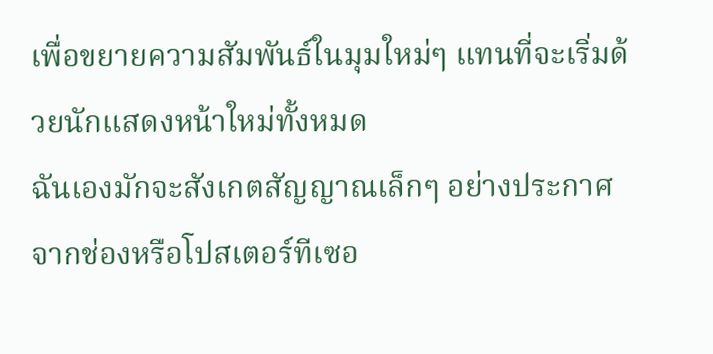เพื่อขยายความสัมพันธ์ในมุมใหม่ๆ แทนที่จะเริ่มด้วยนักแสดงหน้าใหม่ทั้งหมด
ฉันเองมักจะสังเกตสัญญาณเล็กๆ อย่างประกาศจากช่องหรือโปสเตอร์ทีเซอ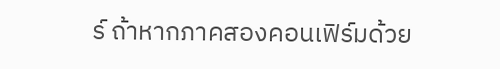ร์ ถ้าหากภาคสองคอนเฟิร์มด้วย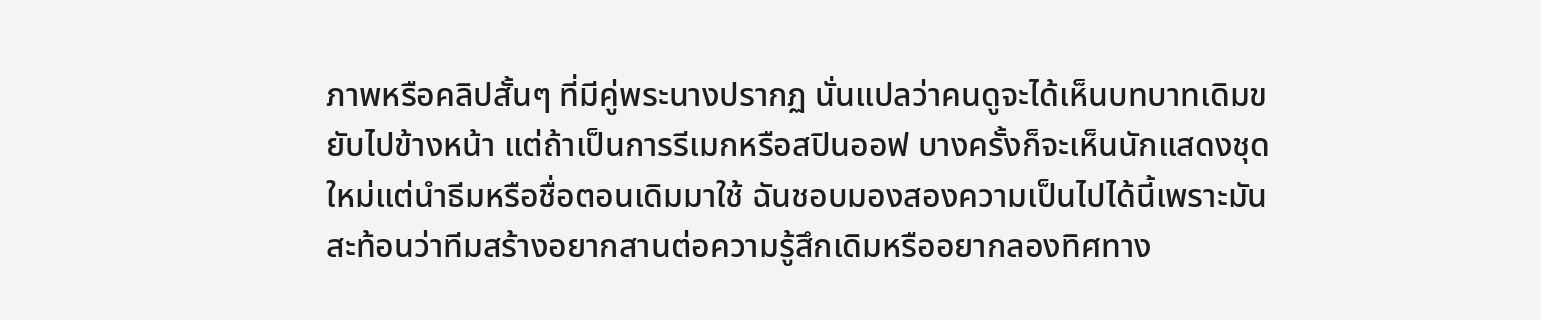ภาพหรือคลิปสั้นๆ ที่มีคู่พระนางปรากฏ นั่นแปลว่าคนดูจะได้เห็นบทบาทเดิมขยับไปข้างหน้า แต่ถ้าเป็นการรีเมกหรือสปินออฟ บางครั้งก็จะเห็นนักแสดงชุดใหม่แต่นำธีมหรือชื่อตอนเดิมมาใช้ ฉันชอบมองสองความเป็นไปได้นี้เพราะมันสะท้อนว่าทีมสร้างอยากสานต่อความรู้สึกเดิมหรืออยากลองทิศทาง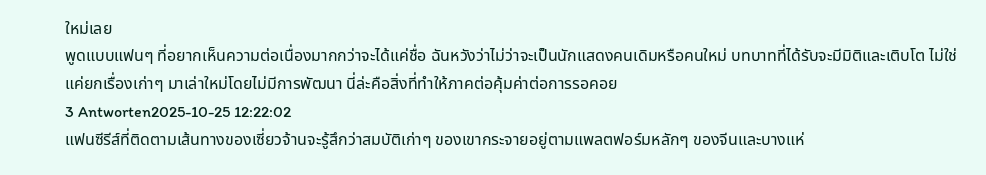ใหม่เลย
พูดแบบแฟนๆ ที่อยากเห็นความต่อเนื่องมากกว่าจะได้แค่ชื่อ ฉันหวังว่าไม่ว่าจะเป็นนักแสดงคนเดิมหรือคนใหม่ บทบาทที่ได้รับจะมีมิติและเติบโต ไม่ใช่แค่ยกเรื่องเก่าๆ มาเล่าใหม่โดยไม่มีการพัฒนา นี่ล่ะคือสิ่งที่ทำให้ภาคต่อคุ้มค่าต่อการรอคอย
3 Antworten2025-10-25 12:22:02
แฟนซีรีส์ที่ติดตามเส้นทางของเซี่ยวจ้านจะรู้สึกว่าสมบัติเก่าๆ ของเขากระจายอยู่ตามแพลตฟอร์มหลักๆ ของจีนและบางแห่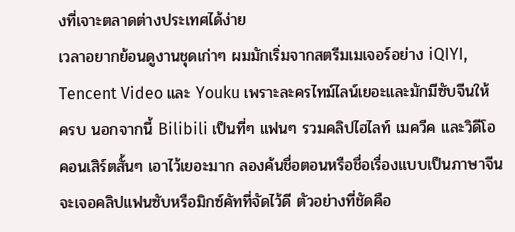งที่เจาะตลาดต่างประเทศได้ง่าย
เวลาอยากย้อนดูงานชุดเก่าๆ ผมมักเริ่มจากสตรีมเมเจอร์อย่าง iQIYI, Tencent Video และ Youku เพราะละครไทม์ไลน์เยอะและมักมีซับจีนให้ครบ นอกจากนี้ Bilibili เป็นที่ๆ แฟนๆ รวมคลิปไฮไลท์ เมควีค และวิดีโอคอนเสิร์ตสั้นๆ เอาไว้เยอะมาก ลองค้นชื่อตอนหรือชื่อเรื่องแบบเป็นภาษาจีนจะเจอคลิปแฟนซับหรือมิกซ์คัทที่จัดไว้ดี ตัวอย่างที่ชัดคือ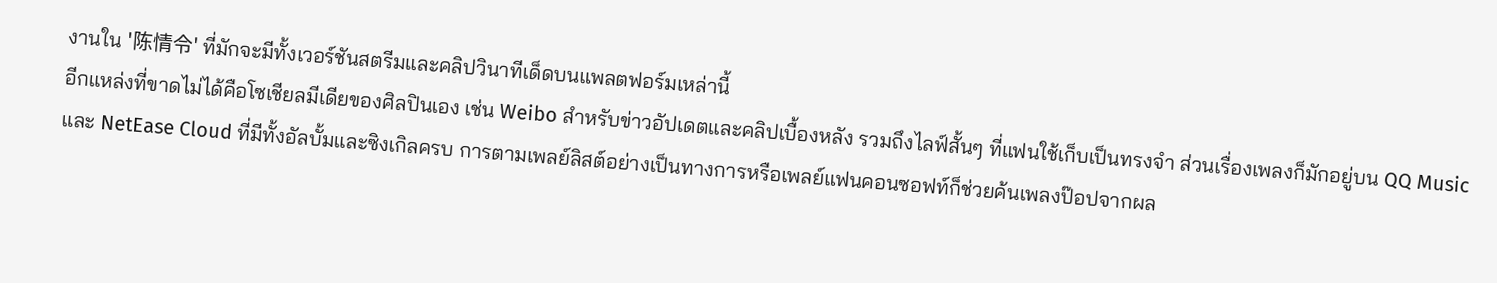งานใน '陈情令' ที่มักจะมีทั้งเวอร์ชันสตรีมและคลิปวินาทีเด็ดบนแพลตฟอร์มเหล่านี้
อีกแหล่งที่ขาดไม่ได้คือโซเชียลมีเดียของศิลปินเอง เช่น Weibo สำหรับข่าวอัปเดตและคลิปเบื้องหลัง รวมถึงไลฟ์สั้นๆ ที่แฟนใช้เก็บเป็นทรงจำ ส่วนเรื่องเพลงก็มักอยู่บน QQ Music และ NetEase Cloud ที่มีทั้งอัลบั้มและซิงเกิลครบ การตามเพลย์ลิสต์อย่างเป็นทางการหรือเพลย์แฟนคอนซอฟท์ก็ช่วยค้นเพลงป๊อปจากผล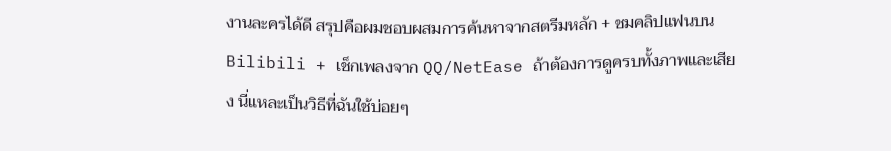งานละครได้ดี สรุปคือผมชอบผสมการค้นหาจากสตรีมหลัก + ชมคลิปแฟนบน Bilibili + เช็กเพลงจาก QQ/NetEase ถ้าต้องการดูครบทั้งภาพและเสียง นี่แหละเป็นวิธีที่ฉันใช้บ่อยๆ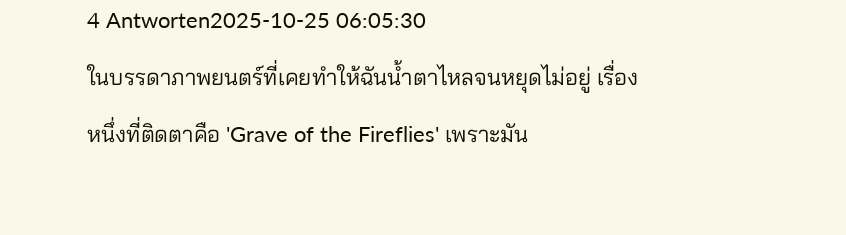4 Antworten2025-10-25 06:05:30
ในบรรดาภาพยนตร์ที่เคยทำให้ฉันน้ำตาไหลจนหยุดไม่อยู่ เรื่องหนึ่งที่ติดตาคือ 'Grave of the Fireflies' เพราะมัน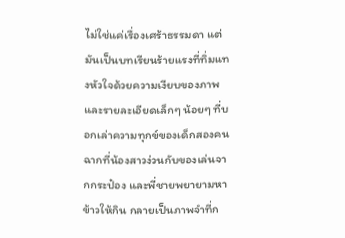ไม่ใช่แค่เรื่องเศร้าธรรมดา แต่มันเป็นบทเรียนร้ายแรงที่ทิ่มแทงหัวใจด้วยความเงียบของภาพและรายละเอียดเล็กๆ น้อยๆ ที่บอกเล่าความทุกข์ของเด็กสองคน
ฉากที่น้องสาวง่วนกับของเล่นจากกระป๋อง และพี่ชายพยายามหาข้าวให้กิน กลายเป็นภาพจำที่ก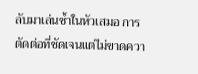ลับมาเล่นซ้ำในหัวเสมอ การตัดต่อที่ชัดเจนแต่ไม่ขาดควา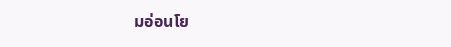มอ่อนโย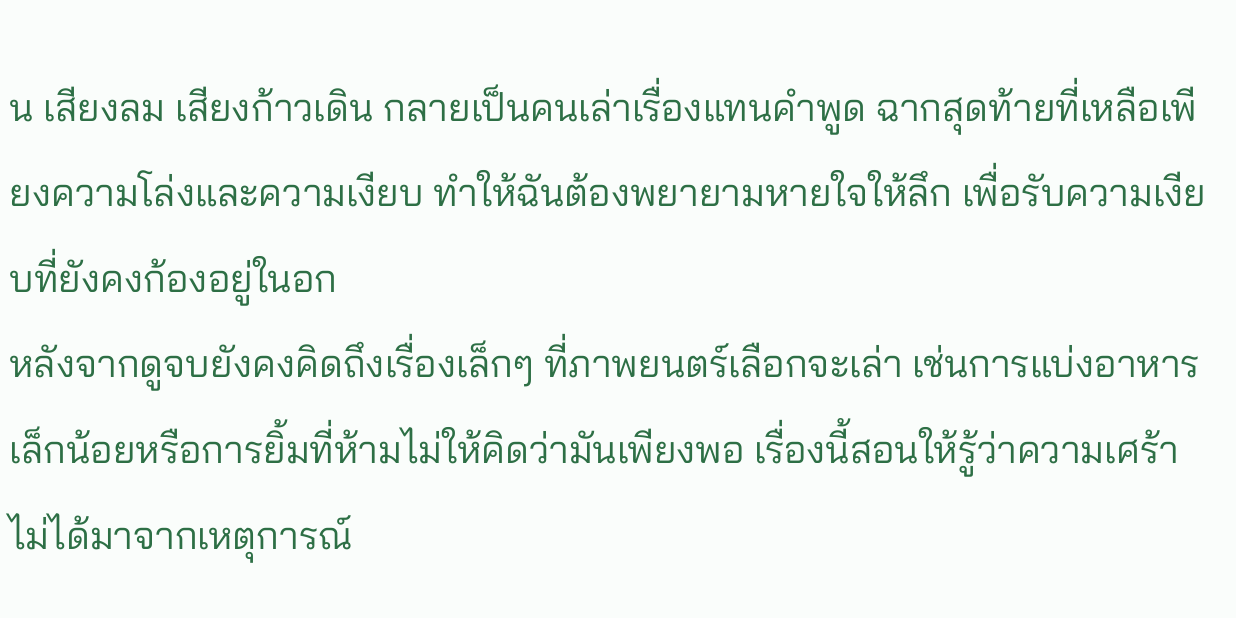น เสียงลม เสียงก้าวเดิน กลายเป็นคนเล่าเรื่องแทนคำพูด ฉากสุดท้ายที่เหลือเพียงความโล่งและความเงียบ ทำให้ฉันต้องพยายามหายใจให้ลึก เพื่อรับความเงียบที่ยังคงก้องอยู่ในอก
หลังจากดูจบยังคงคิดถึงเรื่องเล็กๆ ที่ภาพยนตร์เลือกจะเล่า เช่นการแบ่งอาหารเล็กน้อยหรือการยิ้มที่ห้ามไม่ให้คิดว่ามันเพียงพอ เรื่องนี้สอนให้รู้ว่าความเศร้าไม่ได้มาจากเหตุการณ์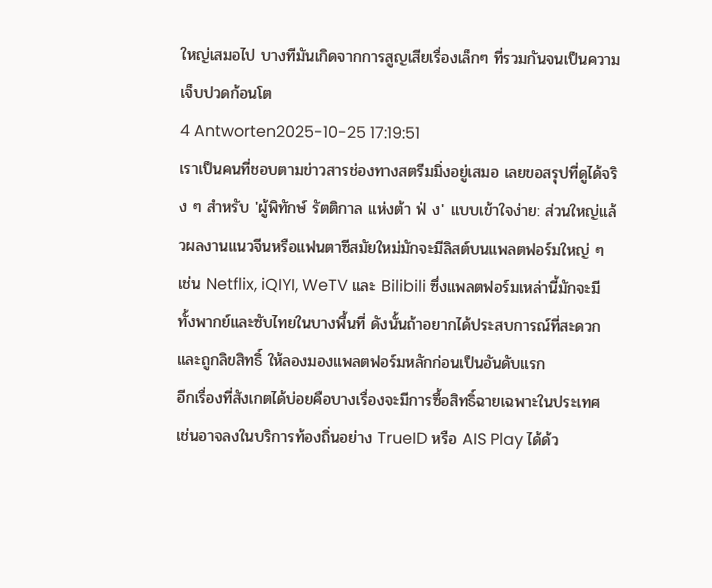ใหญ่เสมอไป บางทีมันเกิดจากการสูญเสียเรื่องเล็กๆ ที่รวมกันจนเป็นความเจ็บปวดก้อนโต
4 Antworten2025-10-25 17:19:51
เราเป็นคนที่ชอบตามข่าวสารช่องทางสตรีมมิ่งอยู่เสมอ เลยขอสรุปที่ดูได้จริง ๆ สำหรับ 'ผู้พิทักษ์ รัตติกาล แห่งต้า ฟ่ ง' แบบเข้าใจง่าย: ส่วนใหญ่แล้วผลงานแนวจีนหรือแฟนตาซีสมัยใหม่มักจะมีลิสต์บนแพลตฟอร์มใหญ่ ๆ เช่น Netflix, iQIYI, WeTV และ Bilibili ซึ่งแพลตฟอร์มเหล่านี้มักจะมีทั้งพากย์และซับไทยในบางพื้นที่ ดังนั้นถ้าอยากได้ประสบการณ์ที่สะดวกและถูกลิขสิทธิ์ ให้ลองมองแพลตฟอร์มหลักก่อนเป็นอันดับแรก
อีกเรื่องที่สังเกตได้บ่อยคือบางเรื่องจะมีการซื้อสิทธิ์ฉายเฉพาะในประเทศ เช่นอาจลงในบริการท้องถิ่นอย่าง TrueID หรือ AIS Play ได้ด้ว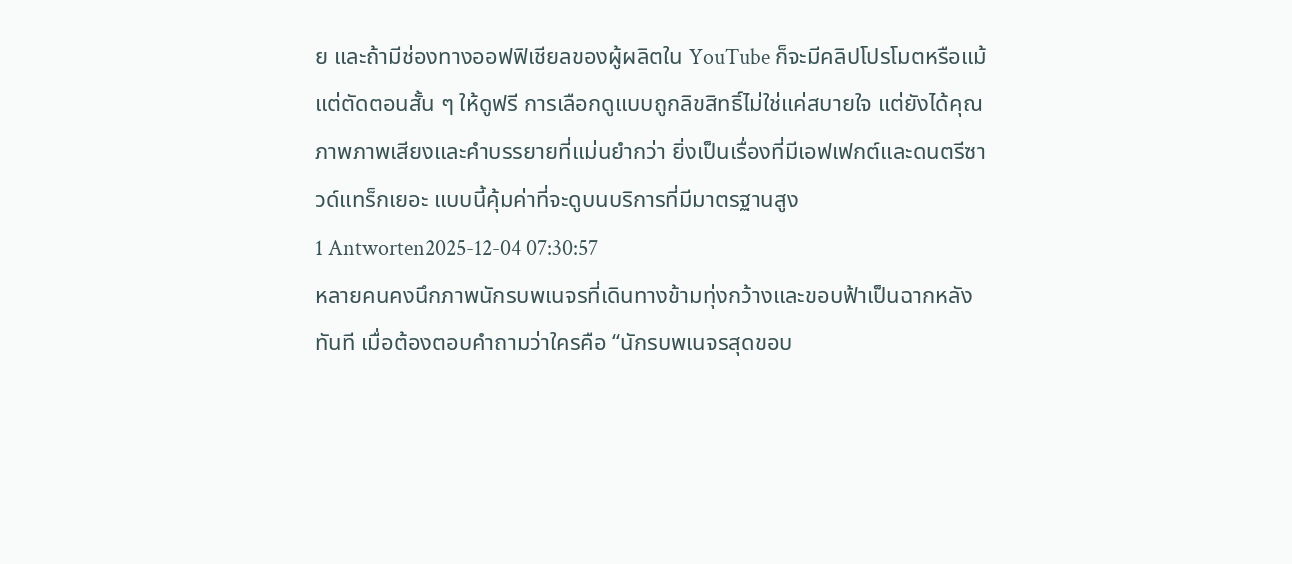ย และถ้ามีช่องทางออฟฟิเชียลของผู้ผลิตใน YouTube ก็จะมีคลิปโปรโมตหรือแม้แต่ตัดตอนสั้น ๆ ให้ดูฟรี การเลือกดูแบบถูกลิขสิทธิ์ไม่ใช่แค่สบายใจ แต่ยังได้คุณภาพภาพเสียงและคำบรรยายที่แม่นยำกว่า ยิ่งเป็นเรื่องที่มีเอฟเฟกต์และดนตรีซาวด์แทร็กเยอะ แบบนี้คุ้มค่าที่จะดูบนบริการที่มีมาตรฐานสูง
1 Antworten2025-12-04 07:30:57
หลายคนคงนึกภาพนักรบพเนจรที่เดินทางข้ามทุ่งกว้างและขอบฟ้าเป็นฉากหลังทันที เมื่อต้องตอบคำถามว่าใครคือ ‘‘นักรบพเนจรสุดขอบ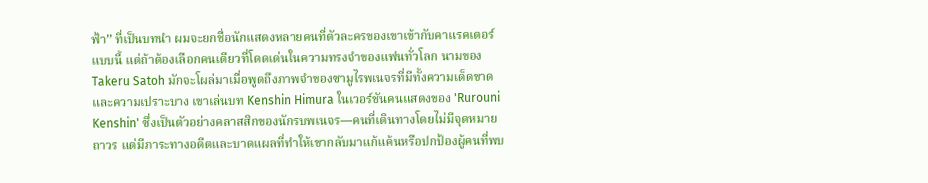ฟ้า’’ ที่เป็นบทนำ ผมจะยกชื่อนักแสดงหลายคนที่ตัวละครของเขาเข้ากับคาแรคเตอร์แบบนี้ แต่ถ้าต้องเลือกคนเดียวที่โดดเด่นในความทรงจำของแฟนทั่วโลก นามของ Takeru Satoh มักจะโผล่มาเมื่อพูดถึงภาพจำของซามูไรพเนจรที่มีทั้งความเด็ดขาดและความเปราะบาง เขาเล่นบท Kenshin Himura ในเวอร์ชันคนแสดงของ 'Rurouni Kenshin' ซึ่งเป็นตัวอย่างคลาสสิกของนักรบพเนจร—คนที่เดินทางโดยไม่มีจุดหมายถาวร แต่มีภาระทางอดีตและบาดแผลที่ทำให้เขากลับมาแก้แค้นหรือปกป้องผู้คนที่พบ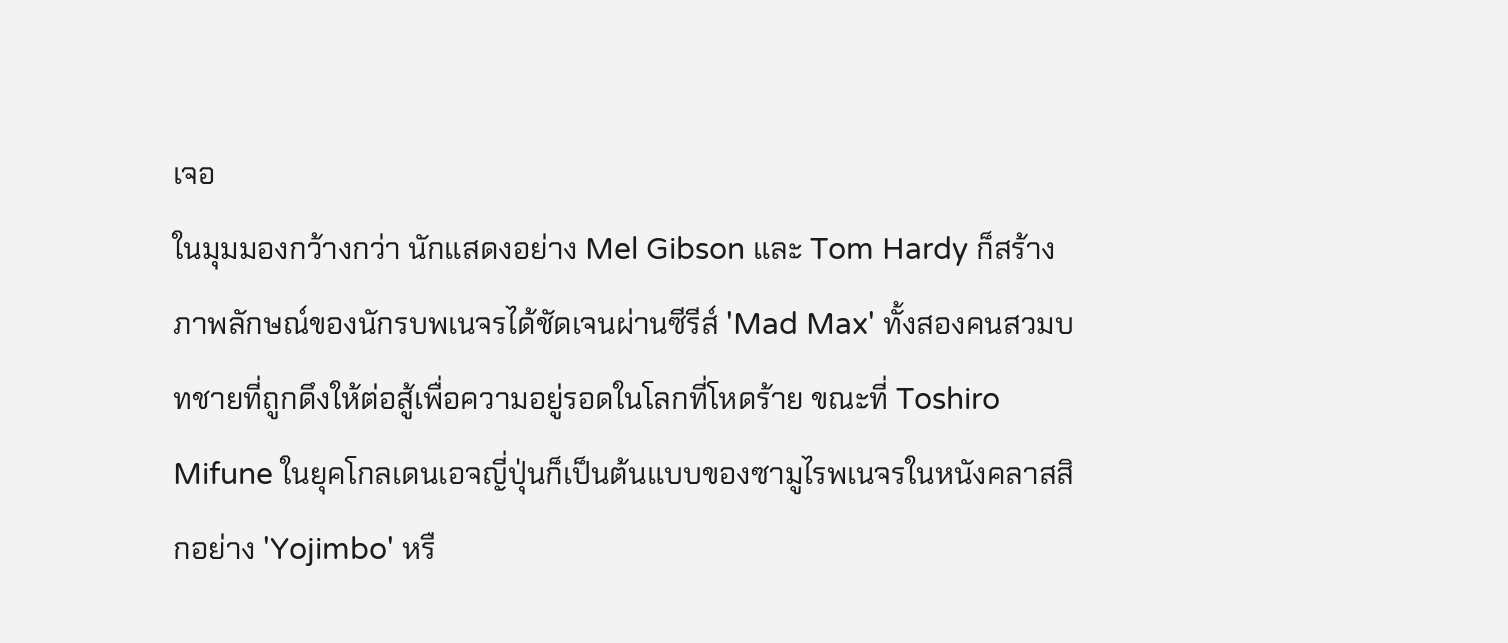เจอ
ในมุมมองกว้างกว่า นักแสดงอย่าง Mel Gibson และ Tom Hardy ก็สร้างภาพลักษณ์ของนักรบพเนจรได้ชัดเจนผ่านซีรีส์ 'Mad Max' ทั้งสองคนสวมบทชายที่ถูกดึงให้ต่อสู้เพื่อความอยู่รอดในโลกที่โหดร้าย ขณะที่ Toshiro Mifune ในยุคโกลเดนเอจญี่ปุ่นก็เป็นต้นแบบของซามูไรพเนจรในหนังคลาสสิกอย่าง 'Yojimbo' หรื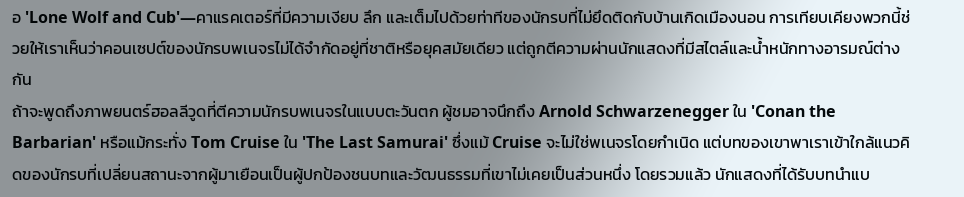อ 'Lone Wolf and Cub'—คาแรคเตอร์ที่มีความเงียบ ลึก และเต็มไปด้วยท่าทีของนักรบที่ไม่ยึดติดกับบ้านเกิดเมืองนอน การเทียบเคียงพวกนี้ช่วยให้เราเห็นว่าคอนเซปต์ของนักรบพเนจรไม่ได้จำกัดอยู่ที่ชาติหรือยุคสมัยเดียว แต่ถูกตีความผ่านนักแสดงที่มีสไตล์และน้ำหนักทางอารมณ์ต่างกัน
ถ้าจะพูดถึงภาพยนตร์ฮอลลีวูดที่ตีความนักรบพเนจรในแบบตะวันตก ผู้ชมอาจนึกถึง Arnold Schwarzenegger ใน 'Conan the Barbarian' หรือแม้กระทั่ง Tom Cruise ใน 'The Last Samurai' ซึ่งแม้ Cruise จะไม่ใช่พเนจรโดยกำเนิด แต่บทของเขาพาเราเข้าใกล้แนวคิดของนักรบที่เปลี่ยนสถานะจากผู้มาเยือนเป็นผู้ปกป้องชนบทและวัฒนธรรมที่เขาไม่เคยเป็นส่วนหนึ่ง โดยรวมแล้ว นักแสดงที่ได้รับบทนำแบ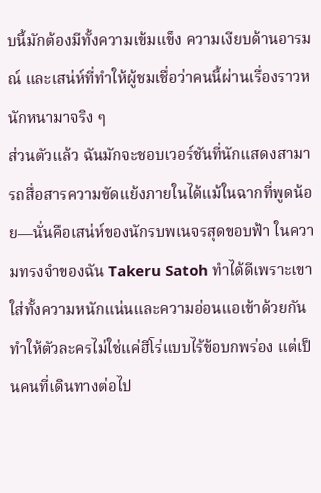บนี้มักต้องมีทั้งความเข้มแข็ง ความเงียบด้านอารมณ์ และเสน่ห์ที่ทำให้ผู้ชมเชื่อว่าคนนี้ผ่านเรื่องราวหนักหนามาจริง ๆ
ส่วนตัวแล้ว ฉันมักจะชอบเวอร์ชันที่นักแสดงสามารถสื่อสารความขัดแย้งภายในได้แม้ในฉากที่พูดน้อย—นั่นคือเสน่ห์ของนักรบพเนจรสุดขอบฟ้า ในความทรงจำของฉัน Takeru Satoh ทำได้ดีเพราะเขาใส่ทั้งความหนักแน่นและความอ่อนแอเข้าด้วยกัน ทำให้ตัวละครไม่ใช่แค่ฮีโร่แบบไร้ข้อบกพร่อง แต่เป็นคนที่เดินทางต่อไป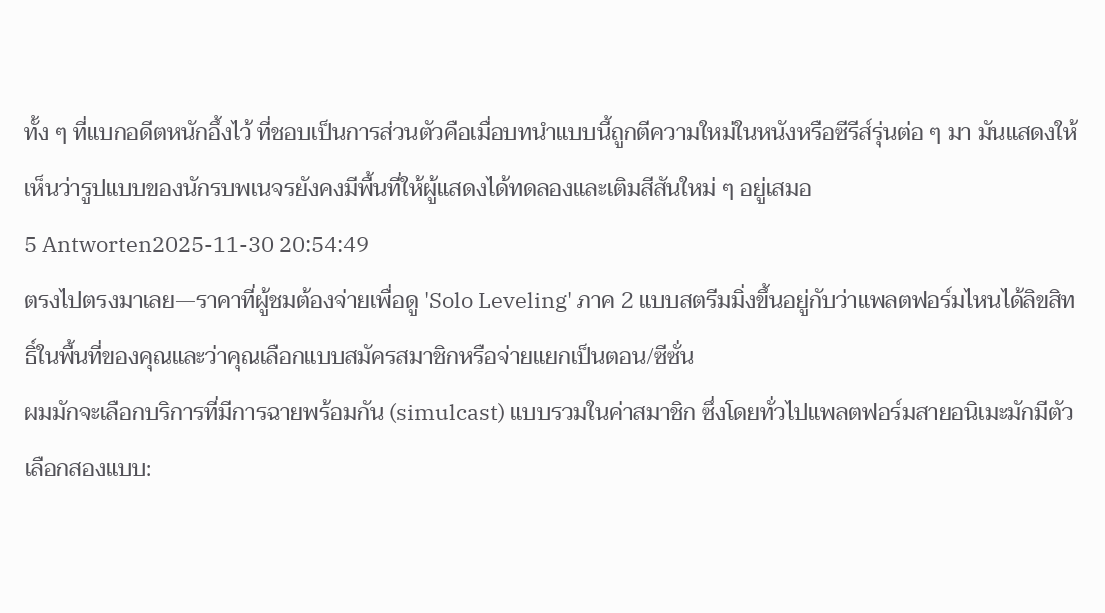ทั้ง ๆ ที่แบกอดีตหนักอึ้งไว้ ที่ชอบเป็นการส่วนตัวคือเมื่อบทนำแบบนี้ถูกตีความใหม่ในหนังหรือซีรีส์รุ่นต่อ ๆ มา มันแสดงให้เห็นว่ารูปแบบของนักรบพเนจรยังคงมีพื้นที่ให้ผู้แสดงได้ทดลองและเติมสีสันใหม่ ๆ อยู่เสมอ
5 Antworten2025-11-30 20:54:49
ตรงไปตรงมาเลย—ราคาที่ผู้ชมต้องจ่ายเพื่อดู 'Solo Leveling' ภาค 2 แบบสตรีมมิ่งขึ้นอยู่กับว่าแพลตฟอร์มไหนได้ลิขสิทธิ์ในพื้นที่ของคุณและว่าคุณเลือกแบบสมัครสมาชิกหรือจ่ายแยกเป็นตอน/ซีซั่น
ผมมักจะเลือกบริการที่มีการฉายพร้อมกัน (simulcast) แบบรวมในค่าสมาชิก ซึ่งโดยทั่วไปแพลตฟอร์มสายอนิเมะมักมีตัวเลือกสองแบบ: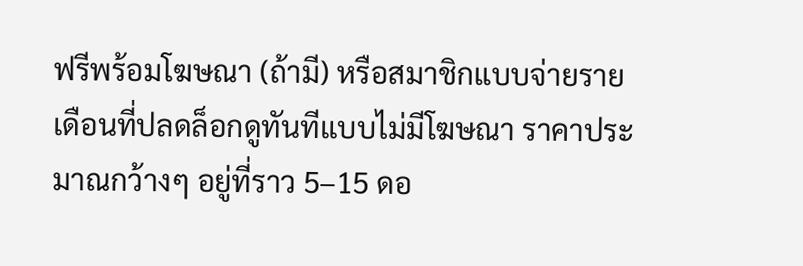ฟรีพร้อมโฆษณา (ถ้ามี) หรือสมาชิกแบบจ่ายรายเดือนที่ปลดล็อกดูทันทีแบบไม่มีโฆษณา ราคาประมาณกว้างๆ อยู่ที่ราว 5–15 ดอ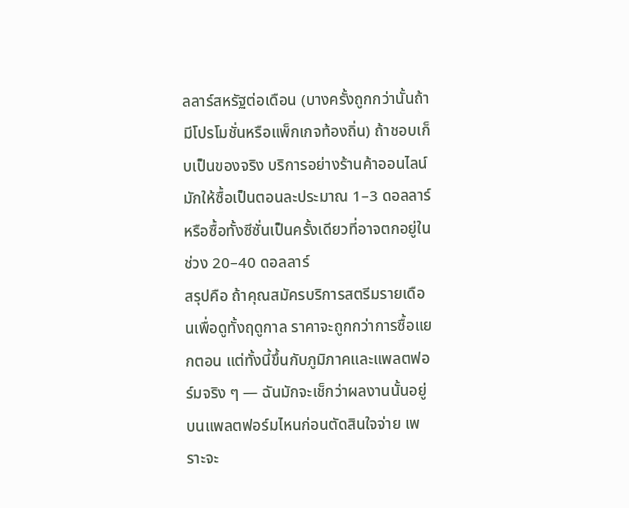ลลาร์สหรัฐต่อเดือน (บางครั้งถูกกว่านั้นถ้ามีโปรโมชั่นหรือแพ็กเกจท้องถิ่น) ถ้าชอบเก็บเป็นของจริง บริการอย่างร้านค้าออนไลน์มักให้ซื้อเป็นตอนละประมาณ 1–3 ดอลลาร์ หรือซื้อทั้งซีซั่นเป็นครั้งเดียวที่อาจตกอยู่ในช่วง 20–40 ดอลลาร์
สรุปคือ ถ้าคุณสมัครบริการสตรีมรายเดือนเพื่อดูทั้งฤดูกาล ราคาจะถูกกว่าการซื้อแยกตอน แต่ทั้งนี้ขึ้นกับภูมิภาคและแพลตฟอร์มจริง ๆ — ฉันมักจะเช็กว่าผลงานนั้นอยู่บนแพลตฟอร์มไหนก่อนตัดสินใจจ่าย เพราะจะ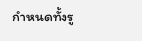กำหนดทั้งรู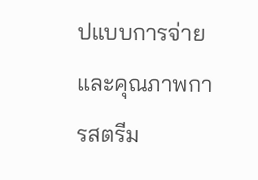ปแบบการจ่ายและคุณภาพการสตรีม